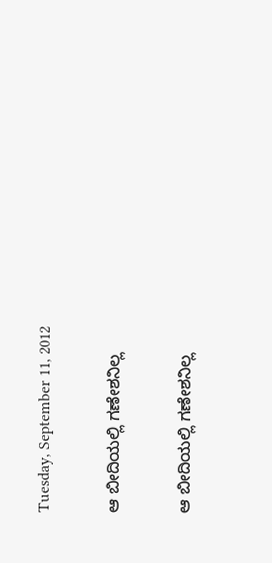Tuesday, September 11, 2012

ಆ ಬೀದಿಯಲ್ಲಿ ಗಣೇಶನಿಲ್ಲ

ಆ ಬೀದಿಯಲ್ಲಿ ಗಣೇಶನಿಲ್ಲ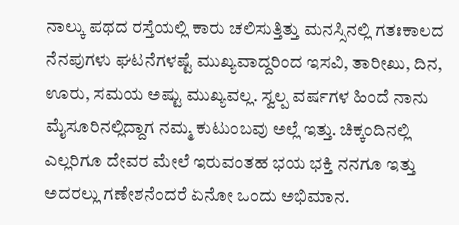ನಾಲ್ಕು ಪಥದ ರಸ್ತೆಯಲ್ಲಿ ಕಾರು ಚಲಿಸುತ್ತಿತ್ತು ಮನಸ್ಸಿನಲ್ಲಿ ಗತಃಕಾಲದ ನೆನಪುಗಳು ಘಟನೆಗಳಷ್ಟೆ ಮುಖ್ಯವಾದ್ದರಿಂದ ಇಸವಿ, ತಾರೀಖು, ದಿನ, ಊರು, ಸಮಯ ಅಷ್ಟು ಮುಖ್ಯವಲ್ಲ. ಸ್ವಲ್ಪ ವರ್ಷಗಳ ಹಿಂದೆ ನಾನು ಮೈಸೂರಿನಲ್ಲಿದ್ದಾಗ ನಮ್ಮ ಕುಟುಂಬವು ಅಲ್ಲೆ ಇತ್ತು. ಚಿಕ್ಕಂದಿನಲ್ಲಿ ಎಲ್ಲರಿಗೂ ದೇವರ ಮೇಲೆ ಇರುವಂತಹ ಭಯ ಭಕ್ತಿ ನನಗೂ ಇತ್ತು ಅದರಲ್ಲು ಗಣೇಶನೆಂದರೆ ಏನೋ ಒಂದು ಅಭಿಮಾನ.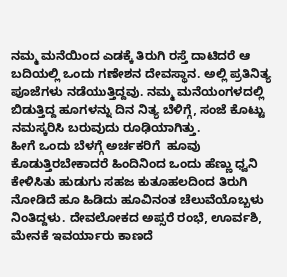ನಮ್ಮ ಮನೆಯಿಂದ ಎಡಕ್ಕೆ ತಿರುಗಿ ರಸ್ತೆ ದಾಟಿದರೆ ಆ ಬದಿಯಲ್ಲಿ ಒಂದು ಗಣೇಶನ ದೇವಸ್ಥಾನ. ಅಲ್ಲಿ ಪ್ರತಿನಿತ್ಯ ಪೂಜೆಗಳು ನಡೆಯುತ್ತಿದ್ದವು. ನಮ್ಮ ಮನೆಯಂಗಳದಲ್ಲಿ ಬಿಡುತ್ತಿದ್ದ ಹೂಗಳನ್ನು ದಿನ ನಿತ್ಯ ಬೆಳಿಗ್ಗೆ, ಸಂಜೆ ಕೊಟ್ಟು ನಮಸ್ಕರಿಸಿ ಬರುವುದು ರೂಢಿಯಾಗಿತ್ತು.
ಹೀಗೆ ಒಂದು ಬೆಳಗ್ಗೆ ಅರ್ಚಕರಿಗೆ  ಹೂವು ಕೊಡುತ್ತಿರಬೇಕಾದರೆ ಹಿಂದಿನಿಂದ ಒಂದು ಹೆಣ್ಣು ಧ್ವನಿ ಕೇಳಿಸಿತು ಹುಡುಗು ಸಹಜ ಕುತೂಹಲದಿಂದ ತಿರುಗಿ ನೋಡಿದೆ ಹೂ ಹಿಡಿದು ಹೂವಿನಂತ ಚೆಲುವೆಯೊಬ್ಬಳು ನಿಂತಿದ್ದಳು. ದೇವಲೋಕದ ಅಪ್ಸರೆ ರಂಭೆ, ಊರ್ವಶಿ, ಮೇನಕೆ ಇವರ್ಯಾರು ಕಾಣದೆ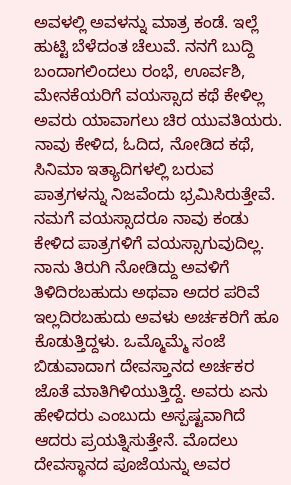ಅವಳಲ್ಲಿ ಅವಳನ್ನು ಮಾತ್ರ ಕಂಡೆ. ಇಲ್ಲೆ ಹುಟ್ಟಿ ಬೆಳೆದಂತ ಚೆಲುವೆ. ನನಗೆ ಬುದ್ದಿ ಬಂದಾಗಲಿಂದಲು ರಂಭೆ, ಊರ್ವಶಿ, ಮೇನಕೆಯರಿಗೆ ವಯಸ್ಸಾದ ಕಥೆ ಕೇಳಿಲ್ಲ ಅವರು ಯಾವಾಗಲು ಚಿರ ಯುವತಿಯರು. ನಾವು ಕೇಳಿದ, ಓದಿದ, ನೋಡಿದ ಕಥೆ, ಸಿನಿಮಾ ಇತ್ಯಾದಿಗಳಲ್ಲಿ ಬರುವ ಪಾತ್ರಗಳನ್ನು ನಿಜವೆಂದು ಭ್ರಮಿಸಿರುತ್ತೇವೆ. ನಮಗೆ ವಯಸ್ಸಾದರೂ ನಾವು ಕಂಡು ಕೇಳಿದ ಪಾತ್ರಗಳಿಗೆ ವಯಸ್ಸಾಗುವುದಿಲ್ಲ.
ನಾನು ತಿರುಗಿ ನೋಡಿದ್ದು ಅವಳಿಗೆ ತಿಳಿದಿರಬಹುದು ಅಥವಾ ಅದರ ಪರಿವೆ ಇಲ್ಲದಿರಬಹುದು ಅವಳು ಅರ್ಚಕರಿಗೆ ಹೂ ಕೊಡುತ್ತಿದ್ದಳು. ಒಮ್ಮೊಮ್ಮೆ ಸಂಜೆ ಬಿಡುವಾದಾಗ ದೇವಸ್ತಾನದ ಅರ್ಚಕರ ಜೊತೆ ಮಾತಿಗಿಳಿಯುತ್ತಿದ್ದೆ. ಅವರು ಏನು ಹೇಳಿದರು ಎಂಬುದು ಅಸ್ಪಷ್ಟವಾಗಿದೆ ಆದರು ಪ್ರಯತ್ನಿಸುತ್ತೇನೆ. ಮೊದಲು ದೇವಸ್ಥಾನದ ಪೂಜೆಯನ್ನು ಅವರ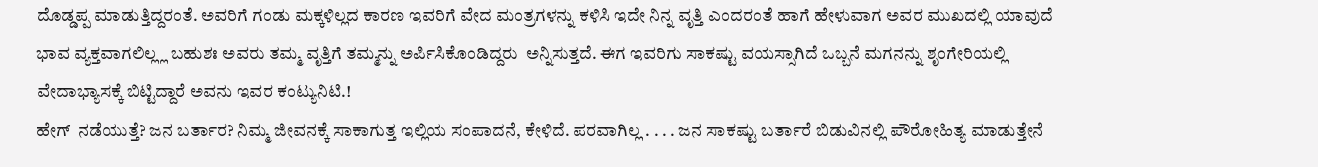ದೊಡ್ಡಪ್ಪ ಮಾಡುತ್ತಿದ್ದರಂತೆ. ಅವರಿಗೆ ಗಂಡು ಮಕ್ಕಳಿಲ್ಲದ ಕಾರಣ ಇವರಿಗೆ ವೇದ ಮಂತ್ರಗಳನ್ನು ಕಳಿಸಿ ಇದೇ ನಿನ್ನ ವೃತ್ತಿ ಎಂದರಂತೆ ಹಾಗೆ ಹೇಳುವಾಗ ಅವರ ಮುಖದಲ್ಲಿ ಯಾವುದೆ ಭಾವ ವ್ಯಕ್ತವಾಗಲಿಲ್ಲ್ಲ ಬಹುಶಃ ಅವರು ತಮ್ಮ ವೃತ್ತಿಗೆ ತಮ್ಮನ್ನು ಅರ್ಪಿಸಿಕೊಂಡಿದ್ದರು  ಅನ್ನಿಸುತ್ತದೆ. ಈಗ ಇವರಿಗು ಸಾಕಷ್ಟು ವಯಸ್ಸಾಗಿದೆ ಒಬ್ಬನೆ ಮಗನನ್ನು ಶೃಂಗೇರಿಯಲ್ಲಿ ವೇದಾಭ್ಯಾಸಕ್ಕೆ ಬಿಟ್ಟಿದ್ದಾರೆ ಅವನು ಇವರ ಕಂಟ್ಯುನಿಟಿ.!
ಹೇಗ್  ನಡೆಯುತ್ತೆ? ಜನ ಬರ್ತಾರ? ನಿಮ್ಮ ಜೀವನಕ್ಕೆ ಸಾಕಾಗುತ್ತ ಇಲ್ಲಿಯ ಸಂಪಾದನೆ, ಕೇಳಿದೆ. ಪರವಾಗಿಲ್ಲ . . . . ಜನ ಸಾಕಷ್ಟು ಬರ್ತಾರೆ ಬಿಡುವಿನಲ್ಲಿ ಪೌರೋಹಿತ್ಯ ಮಾಡುತ್ತೇನೆ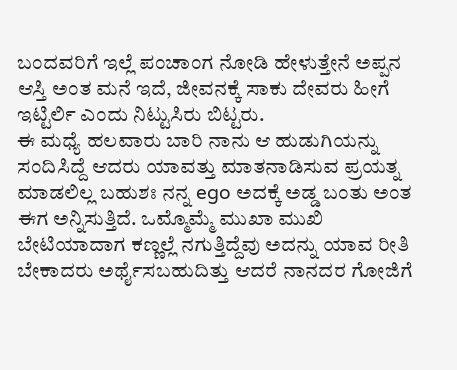ಬಂದವರಿಗೆ ಇಲ್ಲೆ ಪಂಚಾಂಗ ನೋಡಿ ಹೇಳುತ್ತೇನೆ ಅಪ್ಪನ ಆಸ್ತಿ ಅಂತ ಮನೆ ಇದೆ, ಜೀವನಕ್ಕೆ ಸಾಕು ದೇವರು ಹೀಗೆ ಇಟ್ಟಿರ್ಲಿ ಎಂದು ನಿಟ್ಟುಸಿರು ಬಿಟ್ಟರು.
ಈ ಮಧ್ಯೆ ಹಲವಾರು ಬಾರಿ ನಾನು ಆ ಹುಡುಗಿಯನ್ನು ಸಂದಿಸಿದ್ದೆ ಆದರು ಯಾವತ್ತು ಮಾತನಾಡಿಸುವ ಪ್ರಯತ್ನ ಮಾಡಲಿಲ್ಲ ಬಹುಶಃ ನನ್ನ ego ಅದಕ್ಕೆ ಅಡ್ಡ ಬಂತು ಅಂತ ಈಗ ಅನ್ನಿಸುತ್ತಿದೆ. ಒಮ್ಮೊಮ್ಮೆ ಮುಖಾ ಮುಖಿ ಬೇಟಿಯಾದಾಗ ಕಣ್ಣಲ್ಲೆ ನಗುತ್ತಿದ್ದೆವು ಅದನ್ನು ಯಾವ ರೀತಿ ಬೇಕಾದರು ಅರ್ಥೈಸಬಹುದಿತ್ತು ಆದರೆ ನಾನದರ ಗೋಜಿಗೆ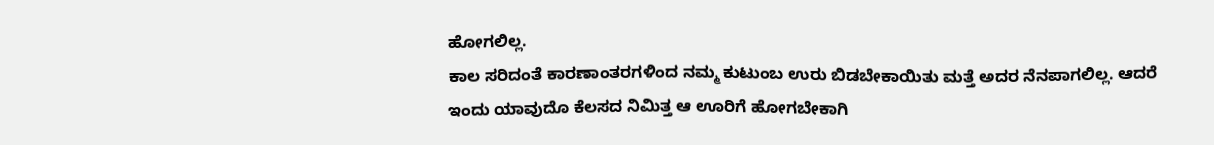ಹೋಗಲಿಲ್ಲ.
ಕಾಲ ಸರಿದಂತೆ ಕಾರಣಾಂತರಗಳಿಂದ ನಮ್ಮ ಕುಟುಂಬ ಉರು ಬಿಡಬೇಕಾಯಿತು ಮತ್ತೆ ಅದರ ನೆನಪಾಗಲಿಲ್ಲ. ಆದರೆ ಇಂದು ಯಾವುದೊ ಕೆಲಸದ ನಿಮಿತ್ತ ಆ ಊರಿಗೆ ಹೋಗಬೇಕಾಗಿ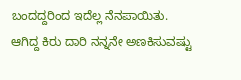ಬಂದದ್ದರಿಂದ ಇದೆಲ್ಲ ನೆನಪಾಯಿತು. ಆಗಿದ್ದ ಕಿರು ದಾರಿ ನನ್ನನೇ ಅಣಕಿಸುವಷ್ಟು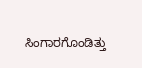ಸಿಂಗಾರಗೊಂಡಿತ್ತು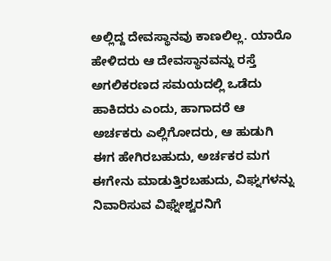ಅಲ್ಲಿದ್ದ ದೇವಸ್ಥಾನವು ಕಾಣಲಿಲ್ಲ. ಯಾರೊ ಹೇಳಿದರು ಆ ದೇವಸ್ಥಾನವನ್ನು ರಸ್ತೆ ಅಗಲಿಕರಣದ ಸಮಯದಲ್ಲಿ ಒಡೆದು ಹಾಕಿದರು ಎಂದು, ಹಾಗಾದರೆ ಆ ಅರ್ಚಕರು ಎಲ್ಲಿಗೋದರು, ಆ ಹುಡುಗಿ ಈಗ ಹೇಗಿರಬಹುದು, ಅರ್ಚಕರ ಮಗ ಈಗೇನು ಮಾಡುತ್ತಿರಬಹುದು, ವಿಘ್ನಗಳನ್ನು ನಿವಾರಿಸುವ ವಿಘ್ನೇಶ್ವರನಿಗೆ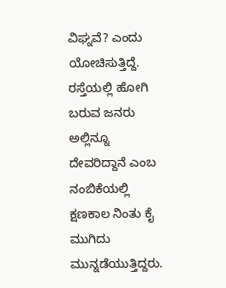ವಿಘ್ನವೆ? ಎಂದು ಯೋಚಿಸುತ್ತಿದ್ದೆ. ರಸ್ತೆಯಲ್ಲಿ ಹೋಗಿ ಬರುವ ಜನರು ಅಲ್ಲಿನ್ನೂ ದೇವರಿದ್ದಾನೆ ಎಂಬ ನಂಬಿಕೆಯಲ್ಲಿ ಕ್ಷಣಕಾಲ ನಿಂತು ಕೈ ಮುಗಿದು ಮುನ್ನಡೆಯುತ್ತಿದ್ದರು.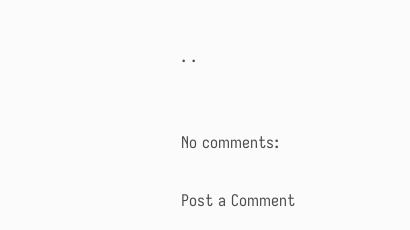. .


No comments:

Post a Comment